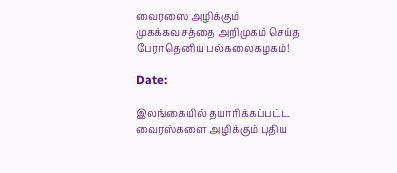வைரஸை அழிக்கும் முகக்கவசத்தை அறிமுகம் செய்த பேராதெனிய பல்கலைகழகம்!

Date:

இலங்கையில் தயாரிக்கப்பட்ட வைரஸ்களை அழிக்கும் புதிய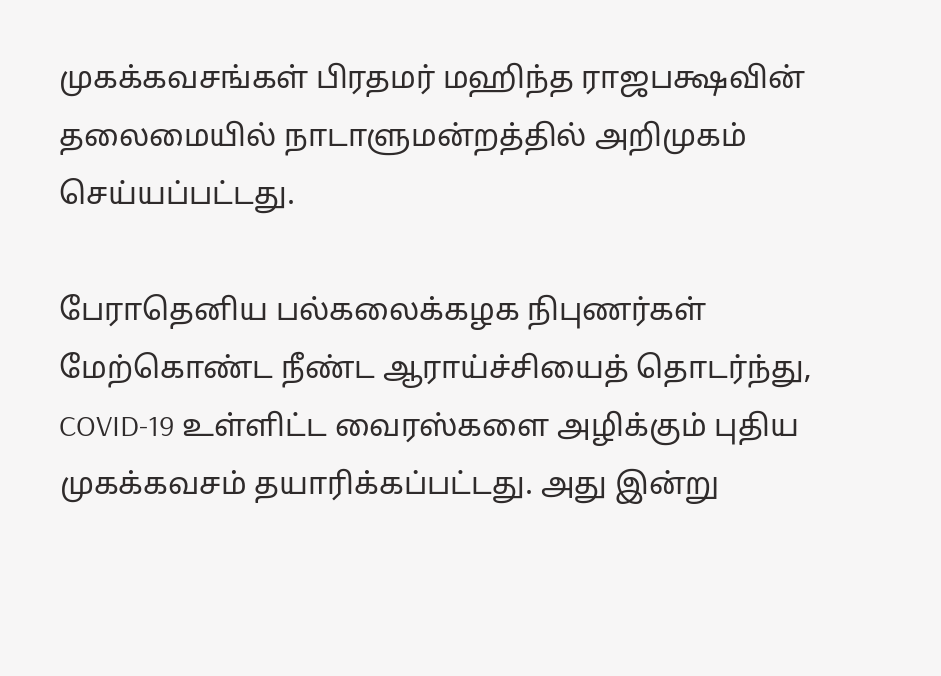முகக்கவசங்கள் பிரதமர் மஹிந்த ராஜபக்ஷவின் தலைமையில் நாடாளுமன்றத்தில் அறிமுகம் செய்யப்பட்டது.

பேராதெனிய பல்கலைக்கழக நிபுணர்கள் மேற்கொண்ட நீண்ட ஆராய்ச்சியைத் தொடர்ந்து, COVID-19 உள்ளிட்ட வைரஸ்களை அழிக்கும் புதிய முகக்கவசம் தயாரிக்கப்பட்டது. அது இன்று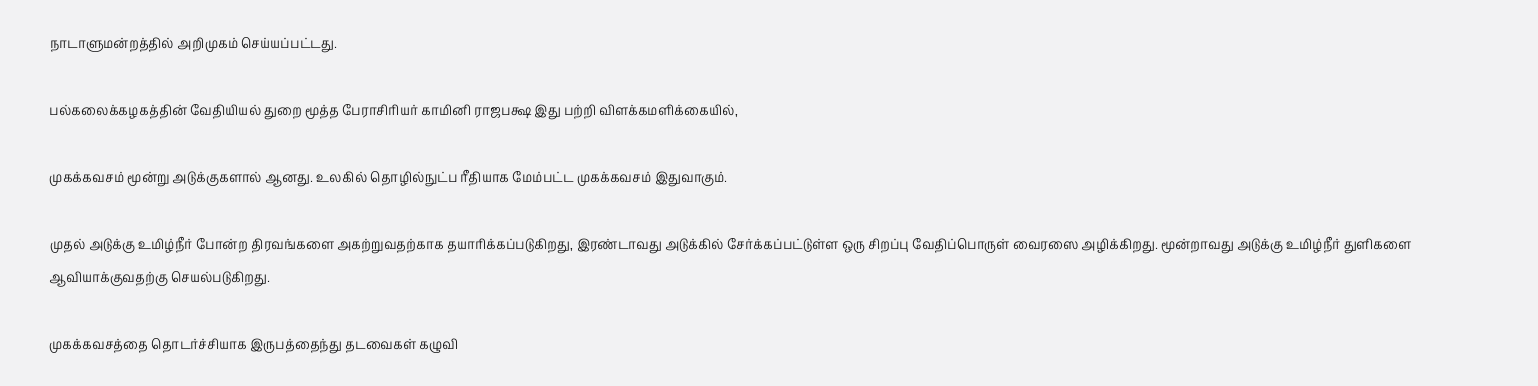நாடாளுமன்றத்தில் அறிமுகம் செய்யப்பட்டது.

பல்கலைக்கழகத்தின் வேதியியல் துறை மூத்த பேராசிரியர் காமினி ராஜபக்ஷ இது பற்றி விளக்கமளிக்கையில்,

முகக்கவசம் மூன்று அடுக்குகளால் ஆனது. உலகில் தொழில்நுட்ப ரீதியாக மேம்பட்ட முகக்கவசம் இதுவாகும்.

முதல் அடுக்கு உமிழ்நீர் போன்ற திரவங்களை அகற்றுவதற்காக தயாரிக்கப்படுகிறது, இரண்டாவது அடுக்கில் சேர்க்கப்பட்டுள்ள ஒரு சிறப்பு வேதிப்பொருள் வைரஸை அழிக்கிறது. மூன்றாவது அடுக்கு உமிழ்நீர் துளிகளை ஆவியாக்குவதற்கு செயல்படுகிறது.

முகக்கவசத்தை தொடர்ச்சியாக இருபத்தைந்து தடவைகள் கழுவி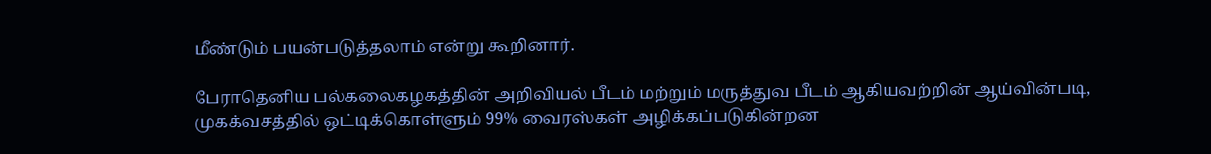மீண்டும் பயன்படுத்தலாம் என்று கூறினார்.

பேராதெனிய பல்கலைகழகத்தின் அறிவியல் பீடம் மற்றும் மருத்துவ பீடம் ஆகியவற்றின் ஆய்வின்படி, முகக்வசத்தில் ஒட்டிக்கொள்ளும் 99% வைரஸ்கள் அழிக்கப்படுகின்றன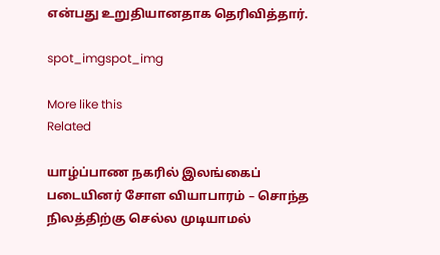என்பது உறுதியானதாக தெரிவித்தார்.

spot_imgspot_img

More like this
Related

யாழ்ப்பாண நகரில் இலங்கைப் படையினர் சோள வியாபாரம் – சொந்த நிலத்திற்கு செல்ல முடியாமல்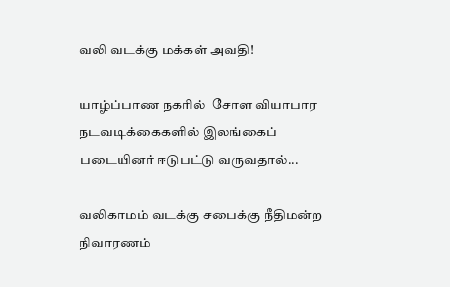வலி வடக்கு மக்கள் அவதி!

யாழ்ப்பாண நகரில்  சோள வியாபார நடவடிக்கைகளில் இலங்கைப் படையினர் ஈடுபட்டு வருவதால்...

வலிகாமம் வடக்கு சபைக்கு நீதிமன்ற நிவாரணம்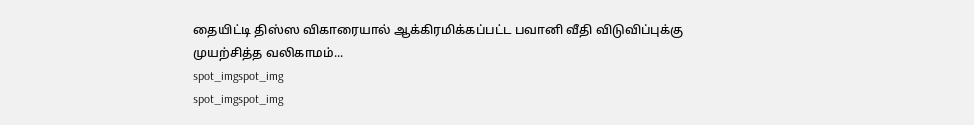தையிட்டி திஸ்ஸ விகாரையால் ஆக்கிரமிக்கப்பட்ட பவானி வீதி விடுவிப்புக்கு முயற்சித்த வலிகாமம்...
spot_imgspot_img
spot_imgspot_img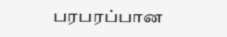பரபரப்பான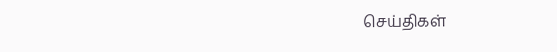செய்திகள்